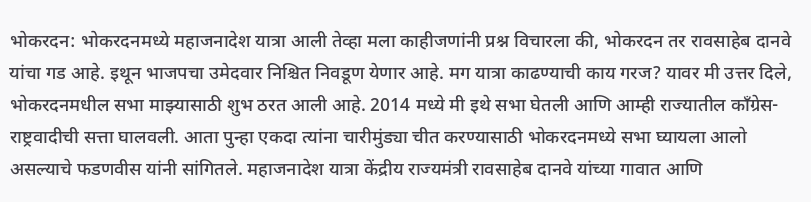भोकरदन: भोकरदनमध्ये महाजनादेश यात्रा आली तेव्हा मला काहीजणांनी प्रश्न विचारला की, भोकरदन तर रावसाहेब दानवे यांचा गड आहे. इथून भाजपचा उमेदवार निश्चित निवडूण येणार आहे. मग यात्रा काढण्याची काय गरज? यावर मी उत्तर दिले, भोकरदनमधील सभा माझ्यासाठी शुभ ठरत आली आहे. 2014 मध्ये मी इथे सभा घेतली आणि आम्ही राज्यातील कॉंग्रेस-राष्ट्रवादीची सत्ता घालवली. आता पुन्हा एकदा त्यांना चारीमुंड्या चीत करण्यासाठी भोकरदनमध्ये सभा घ्यायला आलो असल्याचे फडणवीस यांनी सांगितले. महाजनादेश यात्रा केंद्रीय राज्यमंत्री रावसाहेब दानवे यांच्या गावात आणि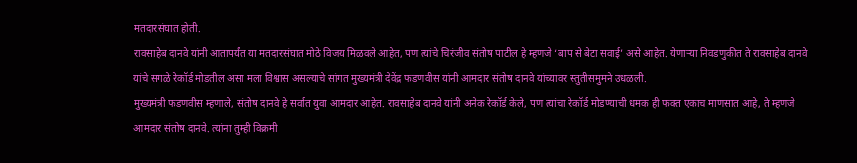मतदारसंघात होती.
रावसाहेब दानवे यांनी आतापर्यंत या मतदारसंघात मोठे विजय मिळवले आहेत, पण त्यांचे चिरंजीव संतोष पाटील हे म्हणजे ‘बाप से बेटा सवाई’ असे आहेत. येणाऱ्या निवडणुकीत ते रावसाहेब दानवे यांचे सगळे रेकॉर्ड मोडतील असा मला विश्वास असल्याचे सांगत मुख्यमंत्री देवेंद्र फडणवीस यांनी आमदार संतोष दानवे यांच्यावर स्तुतीसमुमने उधळली.
मुख्यमंत्री फडणवीस म्हणाले, संतोष दानवे हे सर्वात युवा आमदार आहेत. रावसाहेब दानवे यांनी अनेक रेकॉर्ड केले, पण त्यांचा रेकॉर्ड मोडण्याची धमक ही फक्त एकाच माणसात आहे, ते म्हणजे आमदार संतोष दानवे. त्यांना तुम्ही विक्रमी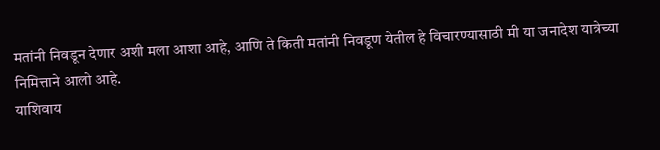मतांनी निवडून देणार अशी मला आशा आहे, आणि ते किती मतांनी निवडूण येतील हे विचारण्यासाठी मी या जनादेश यात्रेच्या निमित्ताने आलो आहे.
याशिवाय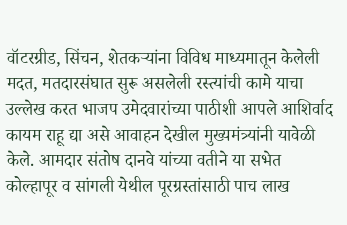वॉटरग्रीड, सिंचन, शेतकऱ्यांना विविध माध्यमातून केलेली मदत, मतदारसंघात सुरू असलेली रस्त्यांची कामे याचा उल्लेख करत भाजप उमेदवारांच्या पाठीशी आपले आशिर्वाद कायम राहू द्या असे आवाहन देखील मुख्यमंत्र्यांनी यावेळी केले. आमदार संतोष दानवे यांच्या वतीने या सभेत कोल्हापूर व सांगली येथील पूरग्रस्तांसाठी पाच लाख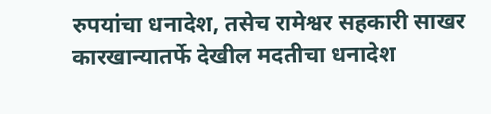रुपयांचा धनादेश, तसेच रामेश्वर सहकारी साखर कारखान्यातर्फे देखील मदतीचा धनादेश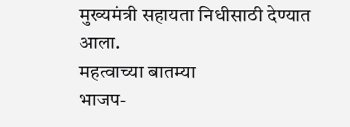मुख्यमंत्री सहायता निधीसाठी देण्यात आला.
महत्वाच्या बातम्या
भाजप-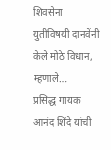शिवसेना युतीविषयी दानवेंनी केले मोठे विधान, म्हणाले…
प्रसिद्ध गायक आनंद शिंदे यांची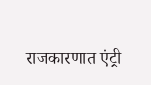राजकारणात एंट्री